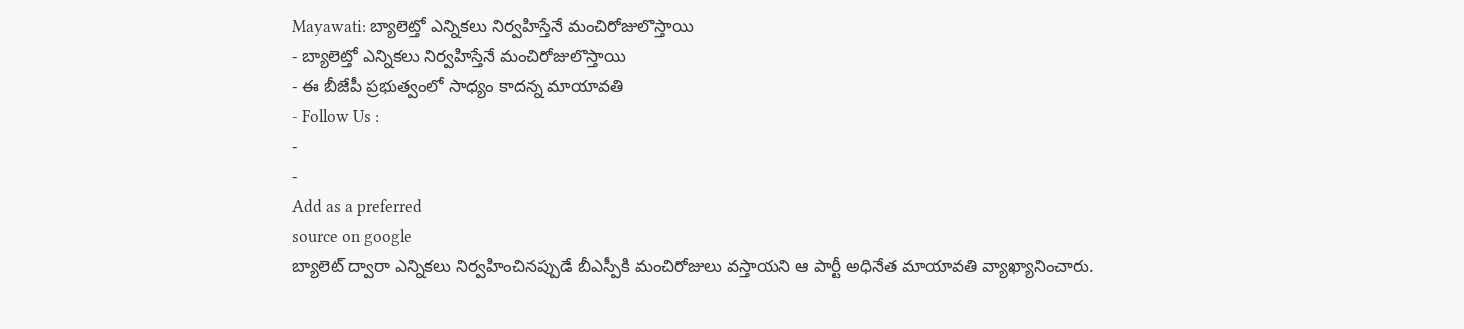Mayawati: బ్యాలెట్తో ఎన్నికలు నిర్వహిస్తేనే మంచిరోజులొస్తాయి
- బ్యాలెట్తో ఎన్నికలు నిర్వహిస్తేనే మంచిరోజులొస్తాయి
- ఈ బీజేపీ ప్రభుత్వంలో సాధ్యం కాదన్న మాయావతి
- Follow Us :
-
-
Add as a preferred
source on google
బ్యాలెట్ ద్వారా ఎన్నికలు నిర్వహించినప్పుడే బీఎస్పీకి మంచిరోజులు వస్తాయని ఆ పార్టీ అధినేత మాయావతి వ్యాఖ్యానించారు.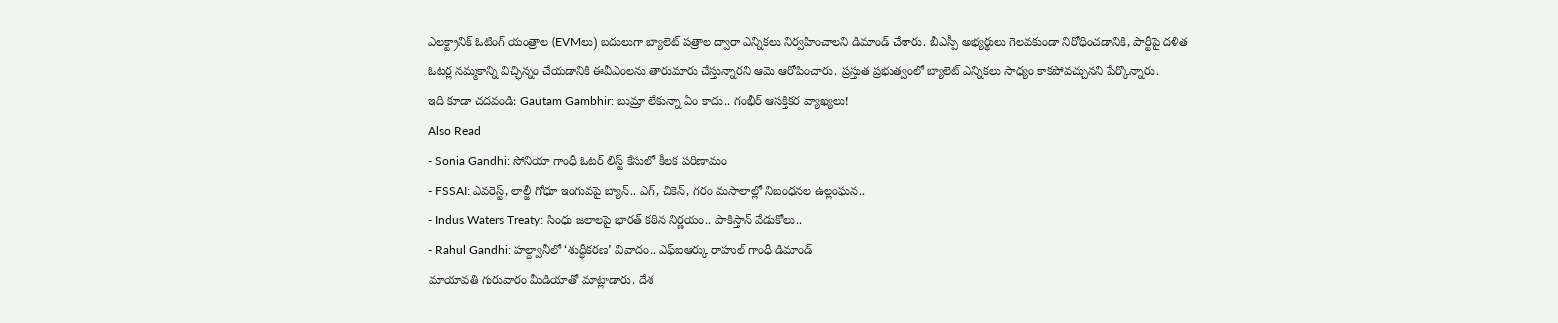ఎలక్ట్రానిక్ ఓటింగ్ యంత్రాల (EVMలు) బదులుగా బ్యాలెట్ పత్రాల ద్వారా ఎన్నికలు నిర్వహించాలని డిమాండ్ చేశారు. బీఎస్పీ అభ్యర్థులు గెలవకుండా నిరోధించడానికి, పార్టీపై దళిత ఓటర్ల నమ్మకాన్ని విచ్ఛిన్నం చేయడానికి ఈవీఎంలను తారుమారు చేస్తున్నారని ఆమె ఆరోపించారు. ప్రస్తుత ప్రభుత్వంలో బ్యాలెట్ ఎన్నికలు సాధ్యం కాకపోవచ్చునని పేర్కొన్నారు.
ఇది కూడా చదవండి: Gautam Gambhir: బుమ్రా లేకున్నా ఏం కాదు.. గంభీర్ ఆసక్తికర వ్యాఖ్యలు!
Also Read
- Sonia Gandhi: సోనియా గాంధీ ఓటర్ లిస్ట్ కేసులో కీలక పరిణామం
- FSSAI: ఎవరెస్ట్, లాల్జీ గోధూ ఇంగువపై బ్యాన్.. ఎగ్, చికెన్, గరం మసాలాల్లో నిబంధనల ఉల్లంఘన..
- Indus Waters Treaty: సింధు జలాలపై భారత్ కఠిన నిర్ణయం.. పాకిస్తాన్ వేడుకోలు..
- Rahul Gandhi: హల్ద్వానీలో ‘శుద్ధీకరణ’ వివాదం.. ఎఫ్ఐఆర్కు రాహుల్ గాంధీ డిమాండ్
మాయావతి గురువారం మీడియాతో మాట్లాడారు. దేశ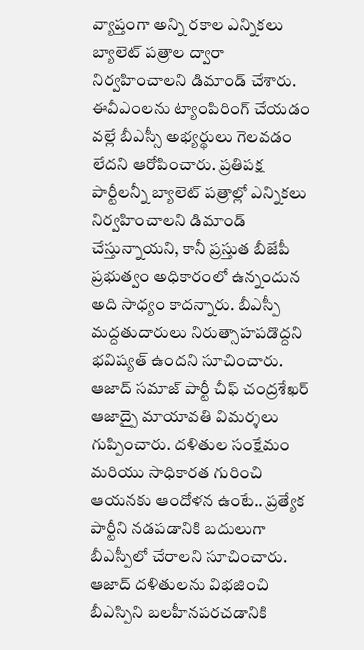వ్యాప్తంగా అన్ని రకాల ఎన్నికలు బ్యాలెట్ పత్రాల ద్వారా నిర్వహించాలని డిమాండ్ చేశారు. ఈవీఎంలను ట్యాంపిరింగ్ చేయడం వల్లే బీఎస్సీ అభ్యర్థులు గెలవడం లేదని ఆరోపించారు. ప్రతిపక్ష పార్టీలన్నీ బ్యాలెట్ పత్రాల్లో ఎన్నికలు నిర్వహించాలని డిమాండ్ చేస్తున్నాయని, కానీ ప్రస్తుత బీజేపీ ప్రభుత్వం అధికారంలో ఉన్నందున అది సాధ్యం కాదన్నారు. బీఎస్పీ మద్దతుదారులు నిరుత్సాహపడొద్దని భవిష్యత్ ఉందని సూచించారు. ఆజాద్ సమాజ్ పార్టీ చీఫ్ చంద్రశేఖర్ ఆజాద్పై మాయావతి విమర్శలు గుప్పించారు. దళితుల సంక్షేమం మరియు సాధికారత గురించి ఆయనకు ఆందోళన ఉంటే.. ప్రత్యేక పార్టీని నడపడానికి బదులుగా బీఎస్పీలో చేరాలని సూచించారు. ఆజాద్ దళితులను విభజించి బీఎస్పిని బలహీనపరచడానికి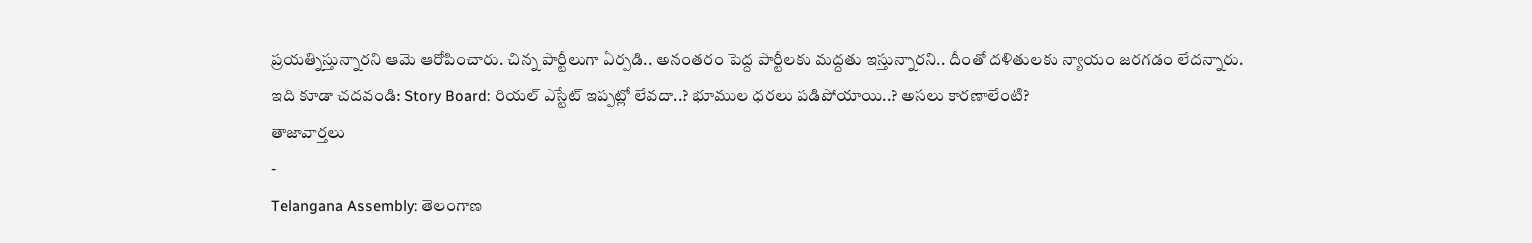ప్రయత్నిస్తున్నారని ఆమె ఆరోపించారు. చిన్న పార్టీలుగా ఏర్పడి.. అనంతరం పెద్ద పార్టీలకు మద్దతు ఇస్తున్నారని.. దీంతో దళితులకు న్యాయం జరగడం లేదన్నారు.
ఇది కూడా చదవండి: Story Board: రియల్ ఎస్టేట్ ఇప్పట్లో లేవదా..? భూముల ధరలు పడిపోయాయి..? అసలు కారణాలేంటి?
తాజావార్తలు
-
Telangana Assembly: తెలంగాణ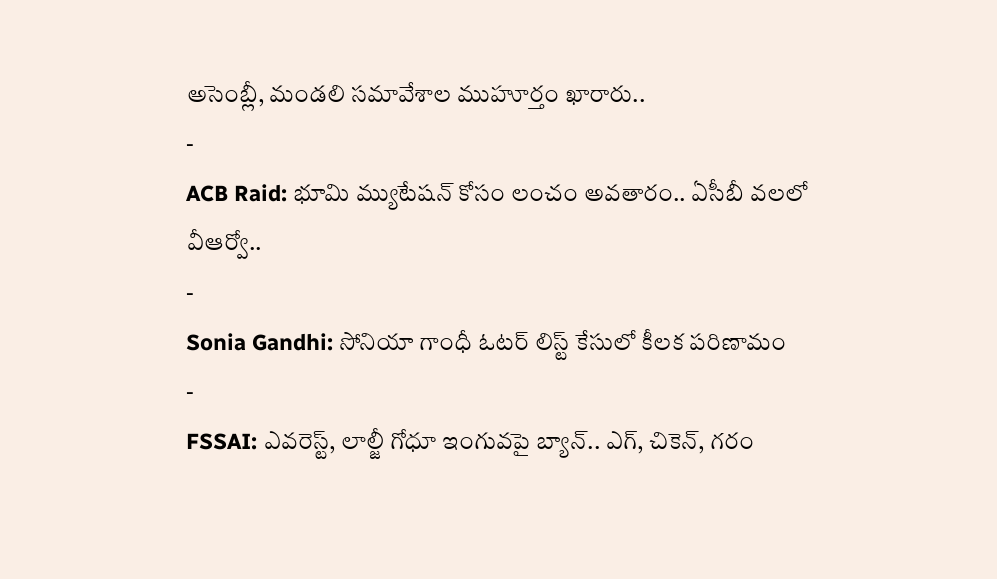అసెంబ్లీ, మండలి సమావేశాల ముహూర్తం ఖారారు..
-
ACB Raid: భూమి మ్యుటేషన్ కోసం లంచం అవతారం.. ఏసీబీ వలలో వీఆర్వో..
-
Sonia Gandhi: సోనియా గాంధీ ఓటర్ లిస్ట్ కేసులో కీలక పరిణామం
-
FSSAI: ఎవరెస్ట్, లాల్జీ గోధూ ఇంగువపై బ్యాన్.. ఎగ్, చికెన్, గరం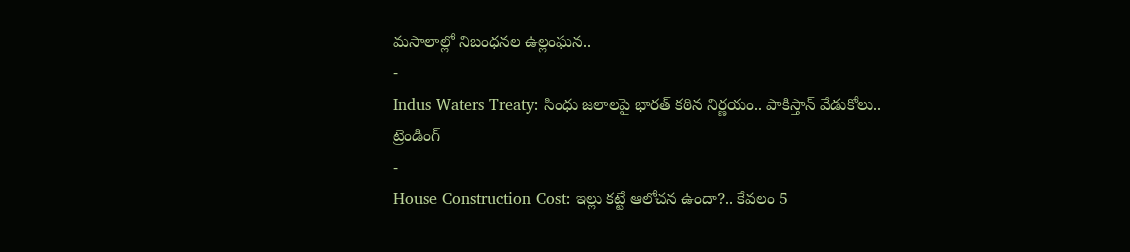మసాలాల్లో నిబంధనల ఉల్లంఘన..
-
Indus Waters Treaty: సింధు జలాలపై భారత్ కఠిన నిర్ణయం.. పాకిస్తాన్ వేడుకోలు..
ట్రెండింగ్
-
House Construction Cost: ఇల్లు కట్టే ఆలోచన ఉందా?.. కేవలం 5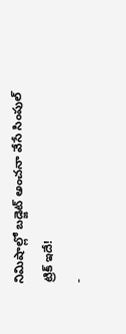నిమిషాల్లో బడ్జెట్ అంచనా వేసే సింపుల్ ట్రిక్ ఇదే!
-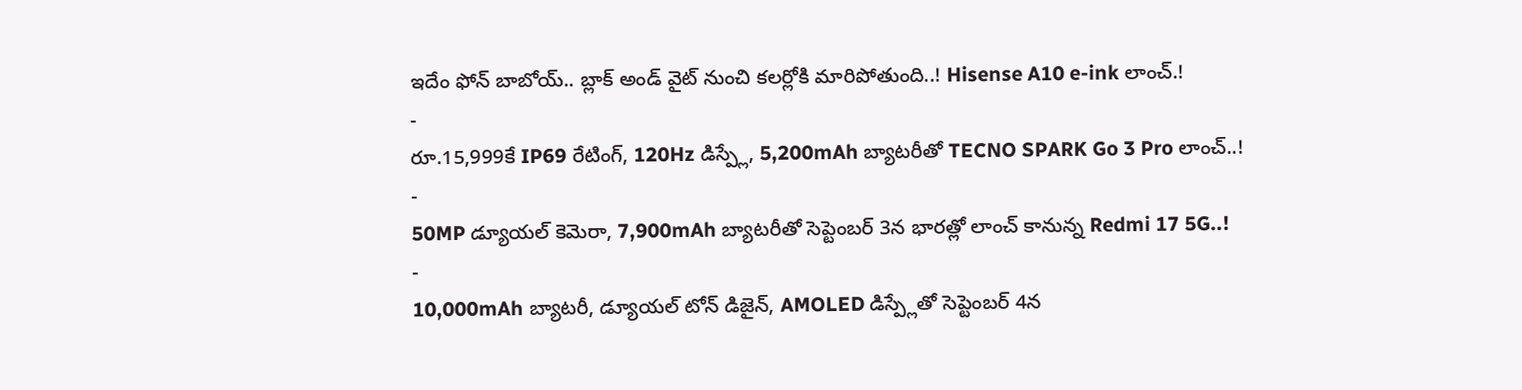ఇదేం ఫోన్ బాబోయ్.. బ్లాక్ అండ్ వైట్ నుంచి కలర్లోకి మారిపోతుంది..! Hisense A10 e-ink లాంచ్.!
-
రూ.15,999కే IP69 రేటింగ్, 120Hz డిస్ప్లే, 5,200mAh బ్యాటరీతో TECNO SPARK Go 3 Pro లాంచ్..!
-
50MP డ్యూయల్ కెమెరా, 7,900mAh బ్యాటరీతో సెప్టెంబర్ 3న భారత్లో లాంచ్ కానున్న Redmi 17 5G..!
-
10,000mAh బ్యాటరీ, డ్యూయల్ టోన్ డిజైన్, AMOLED డిస్ప్లేతో సెప్టెంబర్ 4న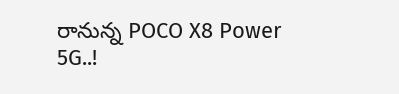రానున్న POCO X8 Power 5G..!